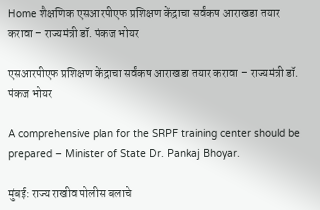Home शैक्षणिक एसआरपीएफ प्रशिक्षण केंद्राचा सर्वंकष आराखडा तयार करावा – राज्यमंत्री डॉ. पंकज भोयर

एसआरपीएफ प्रशिक्षण केंद्राचा सर्वंकष आराखडा तयार करावा – राज्यमंत्री डॉ. पंकज भोयर

A comprehensive plan for the SRPF training center should be prepared – Minister of State Dr. Pankaj Bhoyar.

मुंबई: राज्य राखीव पोलीस बलाचे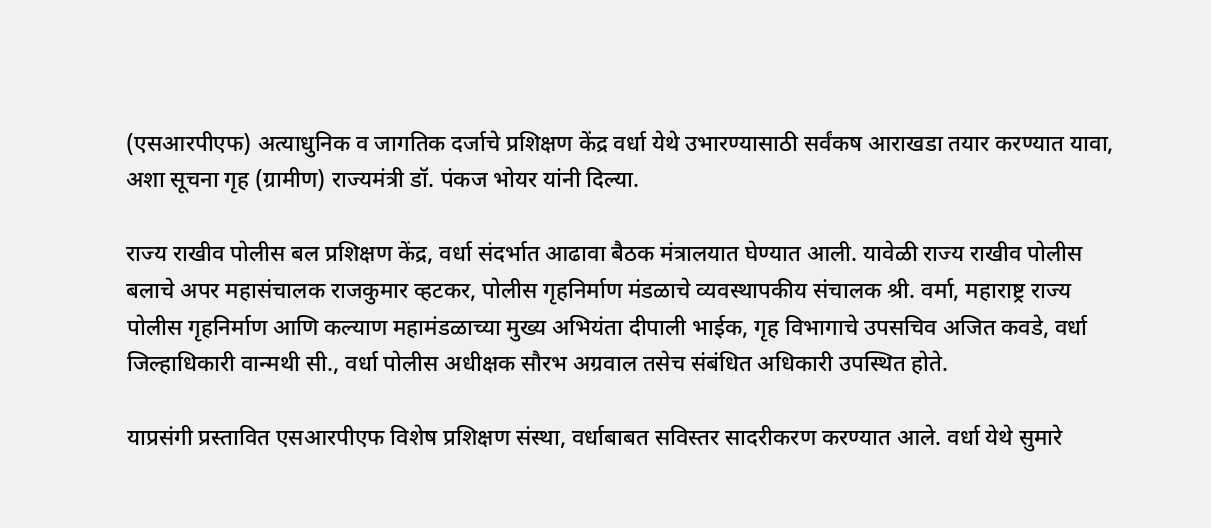(एसआरपीएफ) अत्याधुनिक व जागतिक दर्जाचे प्रशिक्षण केंद्र वर्धा येथे उभारण्यासाठी सर्वंकष आराखडा तयार करण्यात यावा, अशा सूचना गृह (ग्रामीण) राज्यमंत्री डॉ. पंकज भोयर यांनी दिल्या.

राज्य राखीव पोलीस बल प्रशिक्षण केंद्र, वर्धा संदर्भात आढावा बैठक मंत्रालयात घेण्यात आली. यावेळी राज्य राखीव पोलीस बलाचे अपर महासंचालक राजकुमार व्हटकर, पोलीस गृहनिर्माण मंडळाचे व्यवस्थापकीय संचालक श्री. वर्मा, महाराष्ट्र राज्य पोलीस गृहनिर्माण आणि कल्याण महामंडळाच्या मुख्य अभियंता दीपाली भाईक, गृह विभागाचे उपसचिव अजित कवडे, वर्धा जिल्हाधिकारी वान्मथी सी., वर्धा पोलीस अधीक्षक सौरभ अग्रवाल तसेच संबंधित अधिकारी उपस्थित होते.

याप्रसंगी प्रस्तावित एसआरपीएफ विशेष प्रशिक्षण संस्था, वर्धाबाबत सविस्तर सादरीकरण करण्यात आले. वर्धा येथे सुमारे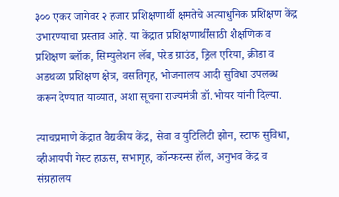३०० एकर जागेवर २ हजार प्रशिक्षणार्थी क्षमतेचे अत्याधुनिक प्रशिक्षण केंद्र उभारण्याचा प्रस्ताव आहे. या केंद्रात प्रशिक्षणार्थींसाठी शैक्षणिक व प्रशिक्षण ब्लॉक, सिम्युलेशन लॅब, परेड ग्राउंड, ड्रिल एरिया, क्रीडा व अडथळा प्रशिक्षण क्षेत्र, वसतिगृह, भोजनालय आदी सुविधा उपलब्ध करून देण्यात याव्यात, अशा सूचना राज्यमंत्री डॉ.भोयर यांनी दिल्या.

त्याचप्रमाणे केंद्रात वैद्यकीय केंद्र, सेवा व युटिलिटी झोन, स्टाफ सुविधा, व्हीआयपी गेस्ट हाऊस, सभागृह, कॉन्फरन्स हॉल, अनुभव केंद्र व संग्रहालय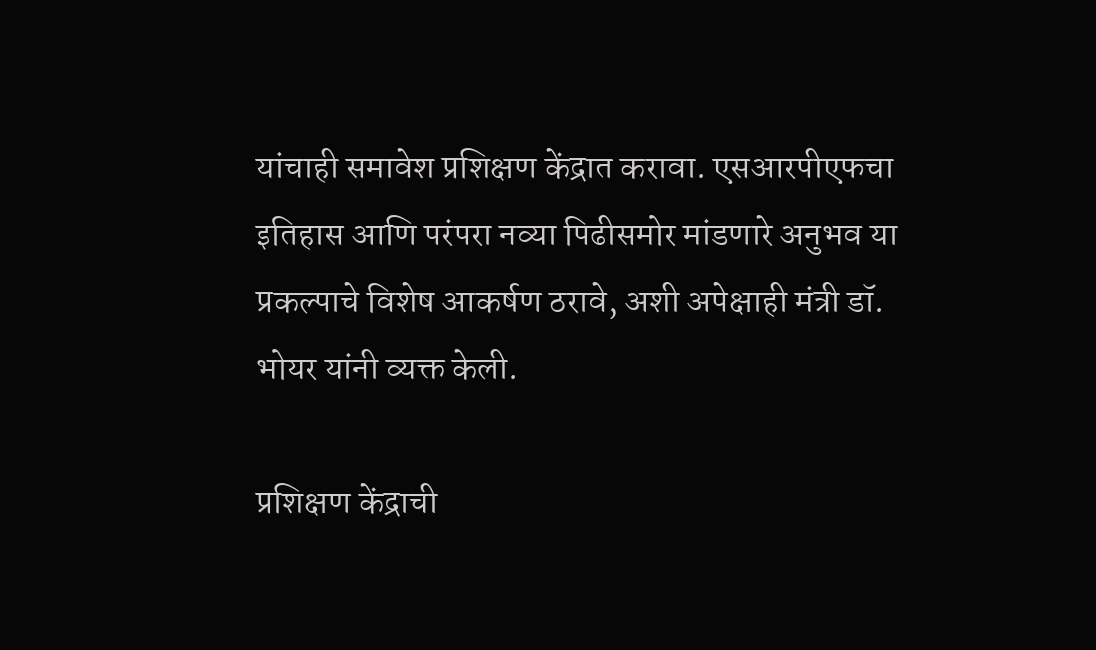यांचाही समावेश प्रशिक्षण केंद्रात करावा. एसआरपीएफचा इतिहास आणि परंपरा नव्या पिढीसमोर मांडणारे अनुभव या प्रकल्पाचे विशेष आकर्षण ठरावे, अशी अपेक्षाही मंत्री डॉ. भोयर यांनी व्यक्त केली.

प्रशिक्षण केंद्राची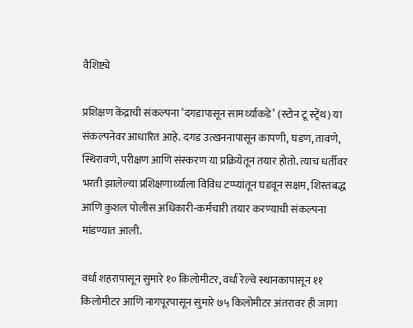वैशिष्ट्ये

प्रशिक्षण केंद्राची संकल्पना ‘दगडापासून सामर्थ्याकडे’ (स्टोन टू स्ट्रेंथ) या संकल्पनेवर आधारित आहे. दगड उत्खननापासून कापणी, घडण, तावणे, स्थिरावणे, परीक्षण आणि संस्करण या प्रक्रियेतून तयार होतो. त्याच धर्तीवर भरती झालेल्या प्रशिक्षणार्थ्याला विविध टप्प्यांतून घडवून सक्षम, शिस्तबद्ध आणि कुशल पोलीस अधिकारी-कर्मचारी तयार करण्याची संकल्पना मांडण्यात आली.

वर्धा शहरापासून सुमारे १० किलोमीटर, वर्धा रेल्वे स्थानकापासून ११ किलोमीटर आणि नागपूरपासून सुमारे ७५ किलोमीटर अंतरावर ही जागा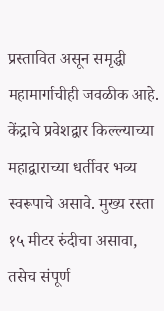प्रस्तावित असून समृद्धी महामार्गाचीही जवळीक आहे. केंद्राचे प्रवेशद्वार किल्ल्याच्या महाद्वाराच्या धर्तीवर भव्य स्वरूपाचे असावे. मुख्य रस्ता १५ मीटर रुंदीचा असावा, तसेच संपूर्ण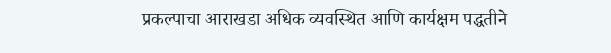प्रकल्पाचा आराखडा अधिक व्यवस्थित आणि कार्यक्षम पद्धतीने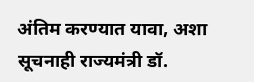अंतिम करण्यात यावा, अशा सूचनाही राज्यमंत्री डॉ.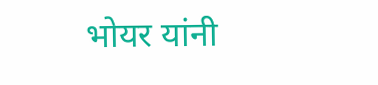भोयर यांनी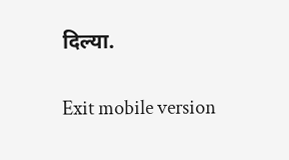दिल्या.

Exit mobile version